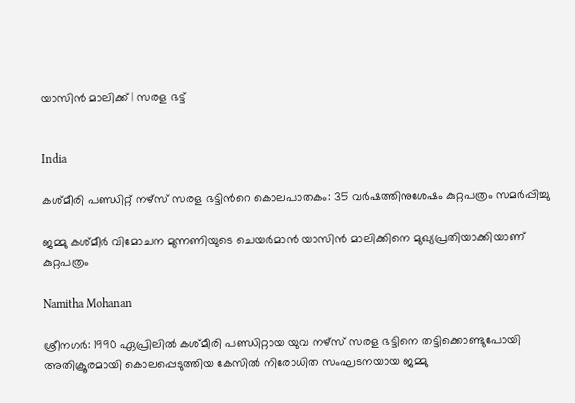യാസിൻ മാലിക്ക് | സരള ഭട്ട്


India

കശ്മീരി പണ്ഡിറ്റ് നഴ്സ് സരള ഭട്ടിന്‍റെ കൊലപാതകം: 35 വർഷത്തിനുശേഷം കുറ്റപത്രം സമർപ്പിച്ചു

ജമ്മു കശ്മീർ വിമോചന മുന്നണിയുടെ ചെയർമാൻ യാസിൻ മാലിക്കിനെ മുഖ്യപ്രതിയാക്കിയാണ് കുറ്റപത്രം

Namitha Mohanan

ശ്രീനഗർ: 1990 ഏപ്രിലിൽ കശ്മീരി പണ്ഡിറ്റായ യുവ നഴ്സ് സരള ഭട്ടിനെ തട്ടിക്കൊണ്ടുപോയി അതിക്രൂരമായി കൊലപ്പെടുത്തിയ കേസിൽ നിരോധിത സംഘടനയായ ജമ്മു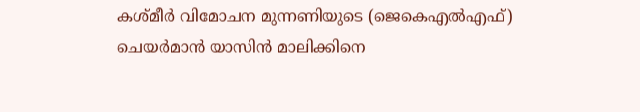കശ്മീർ വിമോചന മുന്നണിയുടെ (ജെകെഎൽഎഫ്) ചെയർമാൻ യാസിൻ മാലിക്കിനെ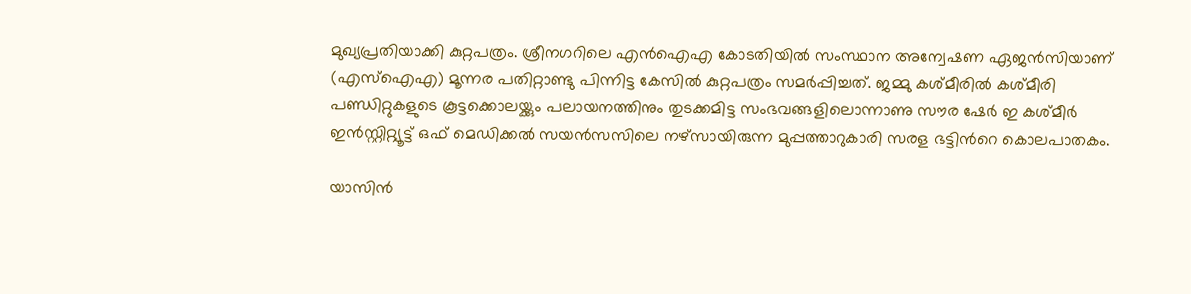മുഖ്യപ്രതിയാക്കി കുറ്റപത്രം. ശ്രീനഗറിലെ എൻഐഎ കോടതിയിൽ സംസ്ഥാന അന്വേഷണ ഏജൻസിയാണ് (എസ്ഐഎ) മൂന്നര പതിറ്റാണ്ടു പിന്നിട്ട കേസിൽ കുറ്റപത്രം സമർപ്പിച്ചത്. ജമ്മു കശ്മീരിൽ കശ്മീരി പണ്ഡിറ്റുകളുടെ കൂട്ടക്കൊലയ്ക്കും പലായനത്തിനും തുടക്കമിട്ട സംഭവങ്ങളിലൊന്നാണു സൗര ഷേർ ഇ കശ്മീർ ഇൻസ്റ്റിറ്റ്യൂട്ട് ഒഫ് മെഡിക്കൽ സയൻസസിലെ നഴ്സായിരുന്ന മുപ്പത്താറുകാരി സരള ഭട്ടിന്‍റെ കൊലപാതകം.

യാസിൻ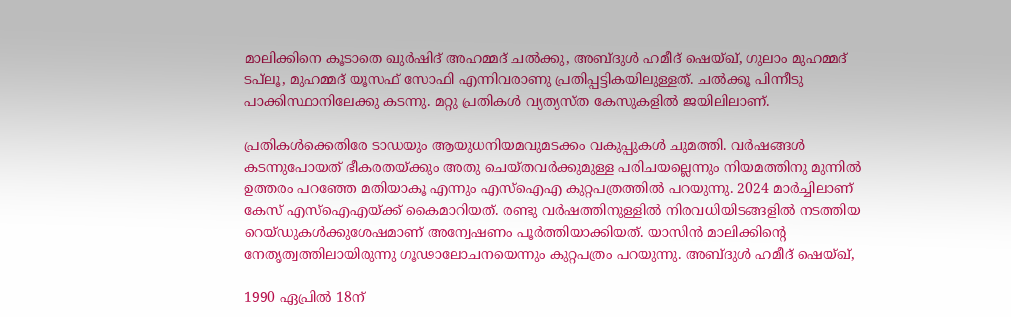മാലിക്കിനെ കൂടാതെ ഖുർഷിദ് അഹമ്മദ് ചൽക്കു, അബ്ദുൾ ഹമീദ് ഷെയ്ഖ്, ഗുലാം മുഹമ്മദ് ടപ്‌ലൂ, മുഹമ്മദ് യൂസഫ് സോഫി എന്നിവരാണു പ്രതിപ്പട്ടികയിലുള്ളത്. ചൽക്കൂ പിന്നീടു പാക്കിസ്ഥാനിലേക്കു കടന്നു. മറ്റു പ്രതികൾ വ്യത്യസ്ത കേസുകളിൽ ജയിലിലാണ്.

പ്രതികൾക്കെതിരേ ടാഡയും ആയുധനിയമവുമടക്കം വകുപ്പുകൾ ചുമത്തി. വർഷങ്ങൾ കടന്നുപോയത് ഭീകരതയ്ക്കും അതു ചെയ്തവർക്കുമുള്ള പരിചയല്ലെന്നും നിയമത്തിനു മുന്നിൽ ഉത്തരം പറഞ്ഞേ മതിയാകൂ എന്നും എസ്ഐഎ കുറ്റപത്രത്തിൽ പറയുന്നു. 2024 മാർച്ചിലാണ് കേസ് എസ്ഐഎയ്ക്ക് കൈമാറിയത്. രണ്ടു വർഷത്തിനുള്ളിൽ നിരവധിയിടങ്ങളിൽ നടത്തിയ റെയ്ഡുകൾക്കുശേഷമാണ് അന്വേഷണം പൂർത്തിയാക്കിയത്. യാസിൻ മാലിക്കിന്‍റെ നേതൃത്വത്തിലായിരുന്നു ഗൂഢാലോചനയെന്നും കുറ്റപത്രം പറയുന്നു. അബ്ദുൾ ഹമീദ് ഷെയ്ഖ്,

1990 ഏപ്രിൽ 18ന്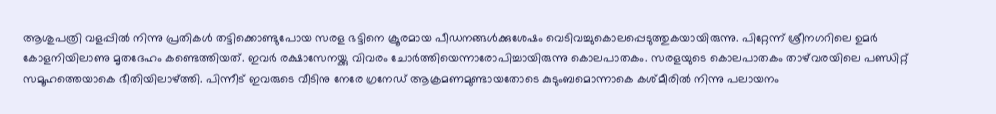ആശുപത്രി വളപ്പിൽ നിന്നു പ്രതികൾ തട്ടിക്കൊണ്ടുപോയ സരള ഭട്ടിനെ ക്രൂരമായ പീഡനങ്ങൾക്കുശേഷം വെടിവച്ചുകൊലപ്പെടുത്തുകയായിരുന്നു. പിറ്റേന്ന് ശ്രീനഗറിലെ ഉമർ കോളനിയിലാണു മൃതദേഹം കണ്ടെത്തിയത്. ഇവർ രക്ഷാസേനയ്ക്കു വിവരം ചോർത്തിയെന്നാരോപിച്ചായിരുന്നു കൊലപാതകം. സരളയുടെ കൊലപാതകം താഴ്‌വരയിലെ പണ്ഡിറ്റ് സമൂഹത്തെയാകെ ഭീതിയിലാഴ്ത്തി. പിന്നീട് ഇവരുടെ വീടിനു നേരേ ഗ്രനേഡ് ആക്രമണമുണ്ടായതോടെ കുടുംബമൊന്നാകെ കശ്മീരിൽ നിന്നു പലായനം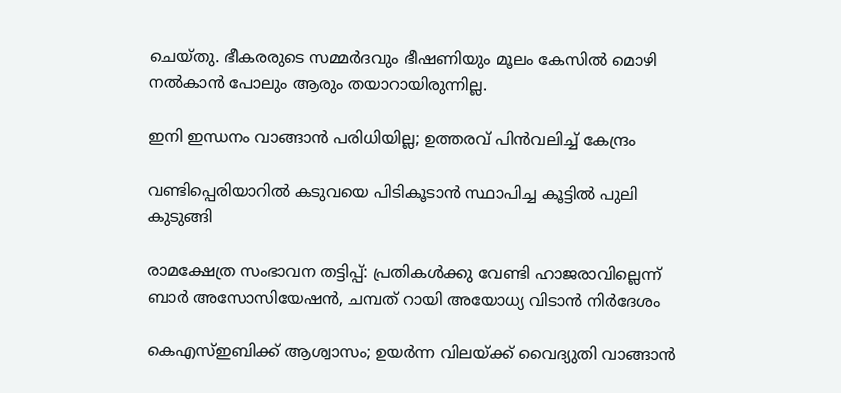ചെയ്തു. ഭീകരരുടെ സമ്മർദവും ഭീഷണിയും മൂലം കേസിൽ മൊഴി നൽകാൻ പോലും ആരും തയാറായിരുന്നില്ല.

ഇനി ഇന്ധനം വാങ്ങാൻ പരിധിയില്ല; ഉത്തരവ് പിൻവലിച്ച് കേന്ദ്രം

വണ്ടിപ്പെരിയാറിൽ കടുവയെ പിടികൂടാൻ സ്ഥാപിച്ച കൂട്ടിൽ പുലി കുടുങ്ങി

രാമക്ഷേത്ര സംഭാവന തട്ടിപ്പ്: പ്രതികൾക്കു വേണ്ടി ഹാജരാവില്ലെന്ന് ബാർ അസോസിയേഷൻ, ചമ്പത് റായി അയോധ്യ വിടാൻ നിർദേശം

കെഎസ്ഇബിക്ക് ആശ്വാസം; ഉയർന്ന വിലയ്ക്ക് വൈദ്യുതി വാങ്ങാൻ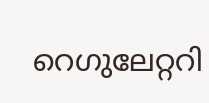റെഗുലേറ്ററി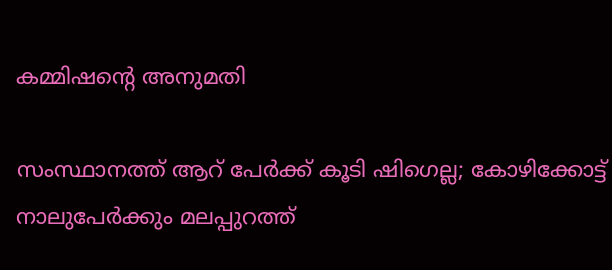കമ്മിഷന്‍റെ അനുമതി

സംസ്ഥാനത്ത് ആറ് പേർക്ക് കൂടി ഷിഗെല്ല; കോഴിക്കോട്ട് നാലുപേർക്കും മലപ്പുറത്ത്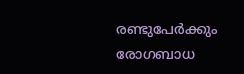രണ്ടുപേർക്കും രോഗബാധ